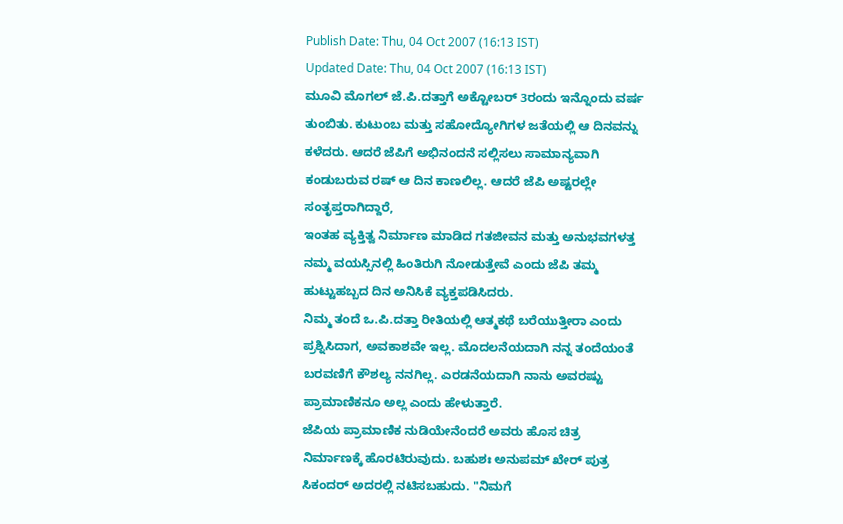Publish Date: Thu, 04 Oct 2007 (16:13 IST)
Updated Date: Thu, 04 Oct 2007 (16:13 IST)
ಮೂವಿ ಮೊಗಲ್ ಜೆ.ಪಿ.ದತ್ತಾಗೆ ಅಕ್ಟೋಬರ್ 3ರಂದು ಇನ್ನೊಂದು ವರ್ಷ ತುಂಬಿತು. ಕುಟುಂಬ ಮತ್ತು ಸಹೋದ್ಯೋಗಿಗಳ ಜತೆಯಲ್ಲಿ ಆ ದಿನವನ್ನು ಕಳೆದರು. ಆದರೆ ಜೆಪಿಗೆ ಅಭಿನಂದನೆ ಸಲ್ಲಿಸಲು ಸಾಮಾನ್ಯವಾಗಿ ಕಂಡುಬರುವ ರಷ್ ಆ ದಿನ ಕಾಣಲಿಲ್ಲ. ಆದರೆ ಜೆಪಿ ಅಷ್ಟರಲ್ಲೇ ಸಂತೃಪ್ತರಾಗಿದ್ದಾರೆ,
ಇಂತಹ ವ್ಯಕ್ತಿತ್ವ ನಿರ್ಮಾಣ ಮಾಡಿದ ಗತಜೀವನ ಮತ್ತು ಅನುಭವಗಳತ್ತ ನಮ್ಮ ವಯಸ್ಸಿನಲ್ಲಿ ಹಿಂತಿರುಗಿ ನೋಡುತ್ತೇವೆ ಎಂದು ಜೆಪಿ ತಮ್ಮ ಹುಟ್ಟುಹಬ್ಬದ ದಿನ ಅನಿಸಿಕೆ ವ್ಯಕ್ತಪಡಿಸಿದರು.
ನಿಮ್ಮ ತಂದೆ ಒ.ಪಿ.ದತ್ತಾ ರೀತಿಯಲ್ಲಿ ಆತ್ಮಕಥೆ ಬರೆಯುತ್ತೀರಾ ಎಂದು ಪ್ರಶ್ನಿಸಿದಾಗ, ಅವಕಾಶವೇ ಇಲ್ಲ. ಮೊದಲನೆಯದಾಗಿ ನನ್ನ ತಂದೆಯಂತೆ ಬರವಣಿಗೆ ಕೌಶಲ್ಯ ನನಗಿಲ್ಲ. ಎರಡನೆಯದಾಗಿ ನಾನು ಅವರಷ್ಟು ಪ್ರಾಮಾಣಿಕನೂ ಅಲ್ಲ ಎಂದು ಹೇಳುತ್ತಾರೆ.
ಜೆಪಿಯ ಪ್ರಾಮಾಣಿಕ ನುಡಿಯೇನೆಂದರೆ ಅವರು ಹೊಸ ಚಿತ್ರ ನಿರ್ಮಾಣಕ್ಕೆ ಹೊರಟಿರುವುದು. ಬಹುಶಃ ಅನುಪಮ್ ಖೇರ್ ಪುತ್ರ ಸಿಕಂದರ್ ಅದರಲ್ಲಿ ನಟಿಸಬಹುದು. "ನಿಮಗೆ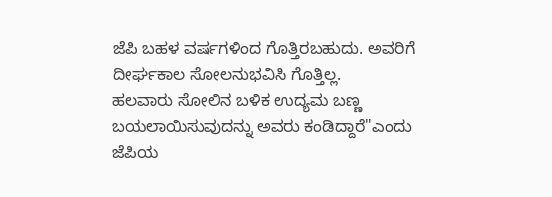ಜೆಪಿ ಬಹಳ ವರ್ಷಗಳಿಂದ ಗೊತ್ತಿರಬಹುದು. ಅವರಿಗೆ ದೀರ್ಘಕಾಲ ಸೋಲನುಭವಿಸಿ ಗೊತ್ತಿಲ್ಲ.
ಹಲವಾರು ಸೋಲಿನ ಬಳಿಕ ಉದ್ಯಮ ಬಣ್ಣ ಬಯಲಾಯಿಸುವುದನ್ನು ಅವರು ಕಂಡಿದ್ದಾರೆ"ಎಂದು ಜೆಪಿಯ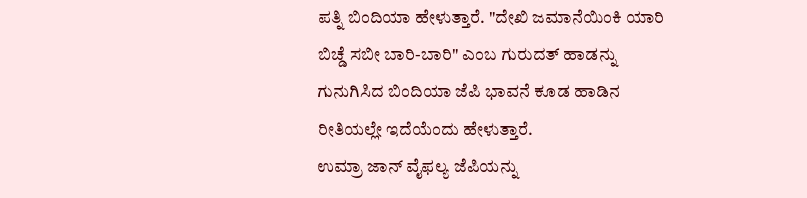ಪತ್ನಿ ಬಿಂದಿಯಾ ಹೇಳುತ್ತಾರೆ. "ದೇಖಿ ಜಮಾನೆಯಿಂಕಿ ಯಾರಿ ಬಿಚ್ಡೆ ಸಬೀ ಬಾರಿ-ಬಾರಿ" ಎಂಬ ಗುರುದತ್ ಹಾಡನ್ನು ಗುನುಗಿಸಿದ ಬಿಂದಿಯಾ ಜೆಪಿ ಭಾವನೆ ಕೂಡ ಹಾಡಿನ ರೀತಿಯಲ್ಲೇ ಇದೆಯೆಂದು ಹೇಳುತ್ತಾರೆ.
ಉಮ್ರಾ ಜಾನ್ ವೈಫಲ್ಯ ಜೆಪಿಯನ್ನು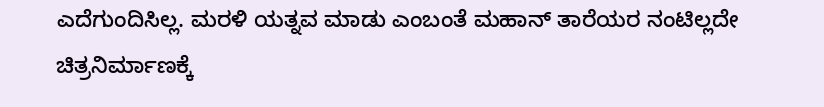ಎದೆಗುಂದಿಸಿಲ್ಲ. ಮರಳಿ ಯತ್ನವ ಮಾಡು ಎಂಬಂತೆ ಮಹಾನ್ ತಾರೆಯರ ನಂಟಿಲ್ಲದೇ ಚಿತ್ರನಿರ್ಮಾಣಕ್ಕೆ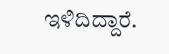ಇಳಿದಿದ್ದಾರೆ.